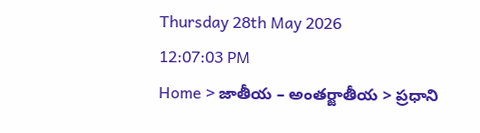Thursday 28th May 2026
12:07:03 PM
Home > జాతీయ – అంతర్జాతీయ > ప్రధాని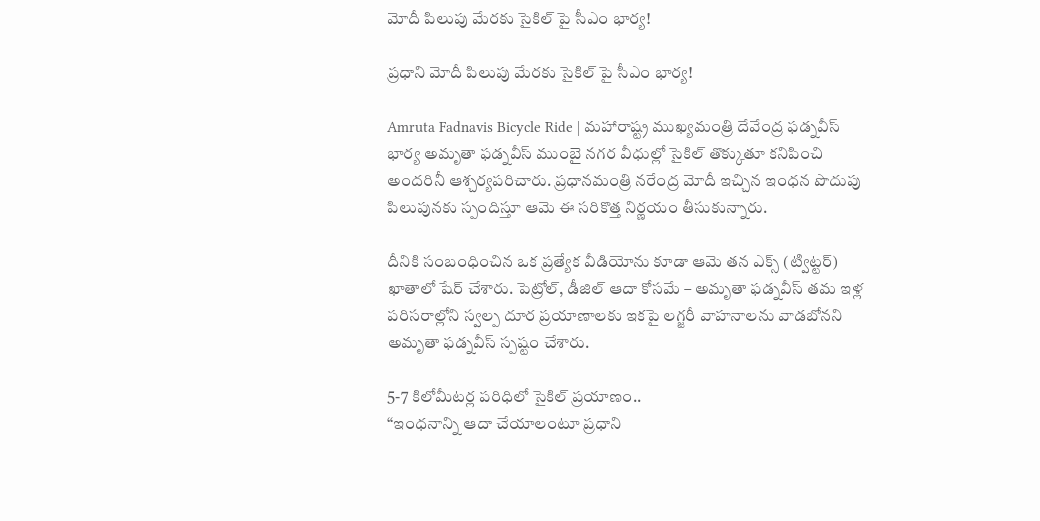మోదీ పిలుపు మేరకు సైకిల్‌ పై సీఎం భార్య!

ప్రధాని మోదీ పిలుపు మేరకు సైకిల్‌ పై సీఎం భార్య!

Amruta Fadnavis Bicycle Ride | మహారాష్ట్ర ముఖ్యమంత్రి దేవేంద్ర ఫడ్నవీస్ భార్య అమృతా ఫడ్నవీస్ ముంబై నగర వీధుల్లో సైకిల్ తొక్కుతూ కనిపించి అందరినీ ఆశ్చర్యపరిచారు. ప్రధానమంత్రి నరేంద్ర మోదీ ఇచ్చిన ఇంధన పొదుపు పిలుపునకు స్పందిస్తూ ఆమె ఈ సరికొత్త నిర్ణయం తీసుకున్నారు.

దీనికి సంబంధించిన ఒక ప్రత్యేక వీడియోను కూడా ఆమె తన ఎక్స్ (ట్విట్టర్) ఖాతాలో షేర్ చేశారు. పెట్రోల్, డీజిల్ ఆదా కోసమే – అమృతా ఫడ్నవీస్ తమ ఇళ్ల పరిసరాల్లోని స్వల్ప దూర ప్రయాణాలకు ఇకపై లగ్జరీ వాహనాలను వాడబోనని అమృతా ఫడ్నవీస్ స్పష్టం చేశారు.

5-7 కిలోమీటర్ల పరిధిలో సైకిల్ ప్రయాణం..
“ఇంధనాన్ని ఆదా చేయాలంటూ ప్రధాని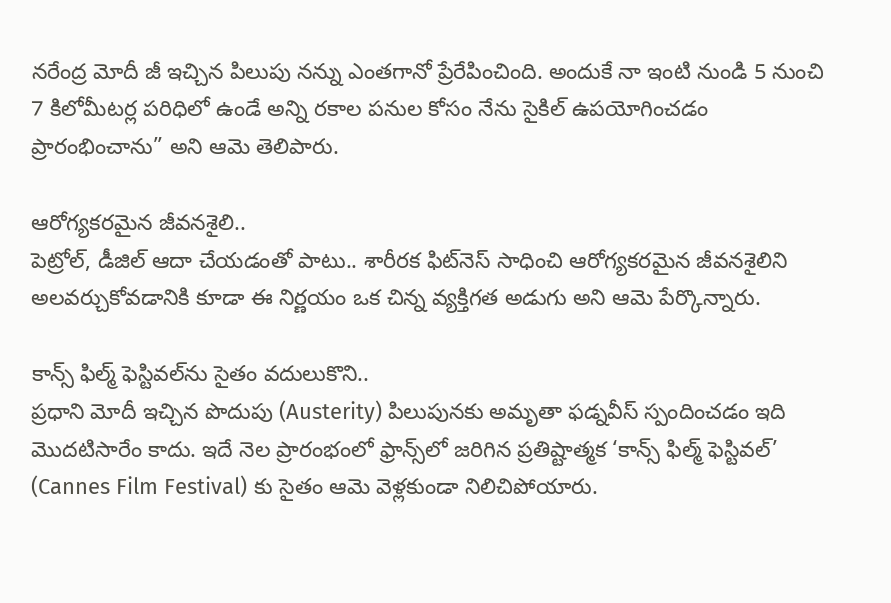నరేంద్ర మోదీ జీ ఇచ్చిన పిలుపు నన్ను ఎంతగానో ప్రేరేపించింది. అందుకే నా ఇంటి నుండి 5 నుంచి 7 కిలోమీటర్ల పరిధిలో ఉండే అన్ని రకాల పనుల కోసం నేను సైకిల్ ఉపయోగించడం ప్రారంభించాను” అని ఆమె తెలిపారు.

ఆరోగ్యకరమైన జీవనశైలి..
పెట్రోల్, డీజిల్ ఆదా చేయడంతో పాటు.. శారీరక ఫిట్‌నెస్ సాధించి ఆరోగ్యకరమైన జీవనశైలిని అలవర్చుకోవడానికి కూడా ఈ నిర్ణయం ఒక చిన్న వ్యక్తిగత అడుగు అని ఆమె పేర్కొన్నారు.

కాన్స్ ఫిల్మ్ ఫెస్టివల్‌ను సైతం వదులుకొని..
ప్రధాని మోదీ ఇచ్చిన పొదుపు (Austerity) పిలుపునకు అమృతా ఫడ్నవీస్ స్పందించడం ఇది మొదటిసారేం కాదు. ఇదే నెల ప్రారంభంలో ఫ్రాన్స్‌లో జరిగిన ప్రతిష్టాత్మక ‘కాన్స్ ఫిల్మ్ ఫెస్టివల్’ (Cannes Film Festival) కు సైతం ఆమె వెళ్లకుండా నిలిచిపోయారు.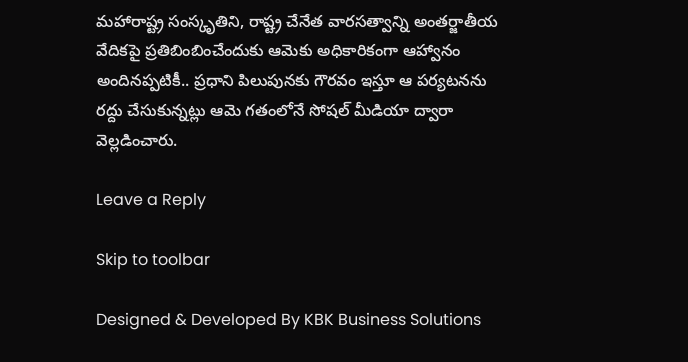మహారాష్ట్ర సంస్కృతిని, రాష్ట్ర చేనేత వారసత్వాన్ని అంతర్జాతీయ వేదికపై ప్రతిబింబించేందుకు ఆమెకు అధికారికంగా ఆహ్వానం అందినప్పటికీ.. ప్రధాని పిలుపునకు గౌరవం ఇస్తూ ఆ పర్యటనను రద్దు చేసుకున్నట్లు ఆమె గతంలోనే సోషల్ మీడియా ద్వారా వెల్లడించారు.

Leave a Reply

Skip to toolbar

Designed & Developed By KBK Business Solutions